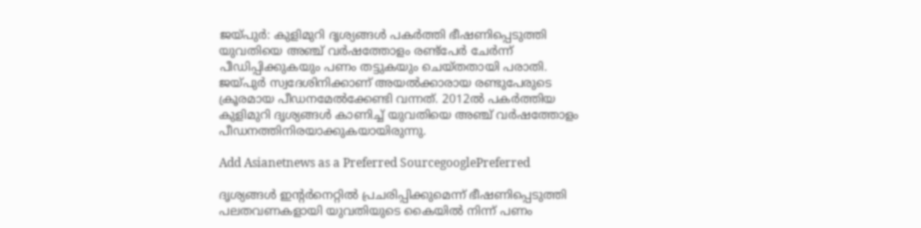ജയ്പുര്‍: കുളിമുറി ദൃശ്യങ്ങള്‍ പകര്‍ത്തി ഭീഷണിപ്പെടുത്തി യുവതിയെ അഞ്ച് വര്‍ഷത്തോളം രണ്ട്‌പേര്‍ ചേര്‍ന്ന് പീഡിപ്പിക്കുകയും പണം തട്ടുകയും ചെയ്തതായി പരാതി. ജയ്പുര്‍ സ്വദേശിനിക്കാണ് അയല്‍ക്കാരായ രണ്ടുപേരുടെ ക്രൂരമായ പീഡനമേല്‍ക്കേണ്ടി വന്നത്. 2012ല്‍ പകര്‍ത്തിയ കുളിമുറി ദൃശ്യങ്ങള്‍ കാണിച്ച് യുവതിയെ അഞ്ച് വര്‍ഷത്തോളം പീഡനത്തിനിരയാക്കുകയായിരുന്നു.

Add Asianetnews as a Preferred SourcegooglePreferred

ദൃശ്യങ്ങള്‍ ഇന്റര്‍നെറ്റില്‍ പ്രചരിപ്പിക്കുമെന്ന് ഭീഷണിപ്പെടുത്തി പലതവണകളായി യുവതിയുടെ കൈയില്‍ നിന്ന് പണം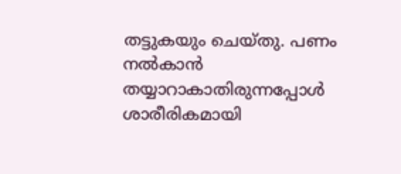തട്ടുകയും ചെയ്തു. പണം നല്‍കാന്‍ തയ്യാറാകാതിരുന്നപ്പോള്‍ ശാരീരികമായി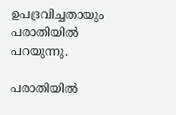ഉപദ്രവിച്ചതായും പരാതിയില്‍ പറയുന്നു.

പരാതിയില്‍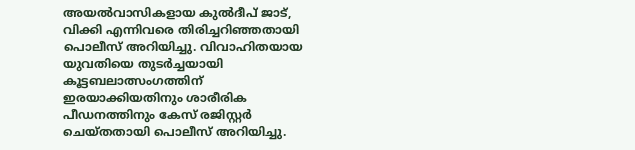അയല്‍വാസികളായ കുല്‍ദീപ് ജാട്, വിക്കി എന്നിവരെ തിരിച്ചറിഞ്ഞതായി പൊലീസ് അറിയിച്ചു. വിവാഹിതയായ യുവതിയെ തുടര്‍ച്ചയായി കൂട്ടബലാത്സംഗത്തിന് ഇരയാക്കിയതിനും ശാരീരിക പീഡനത്തിനും കേസ് രജിസ്റ്റര്‍ ചെയ്തതായി പൊലീസ് അറിയിച്ചു.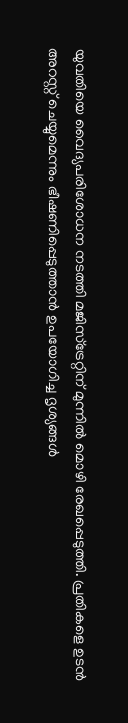യുവതിയെ വൈദ്യപരിശോധന നടത്തി മജിസ്‌ട്രേറ്റിന് മുന്നില്‍ മൊഴി രേഖപ്പെടുത്തി. പ്രതികളെ ഉടന്‍ അറസ്റ്റ് ചെയ്യുമെന്നും ഭീഷണിപ്പെടുത്താന്‍ ഉപയോഗിച്ച ദൃശ്യങ്ങള്‍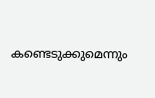കണ്ടെടുക്കുമെന്നും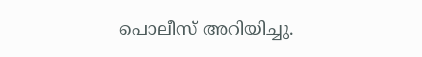പൊലീസ് അറിയിച്ചു.